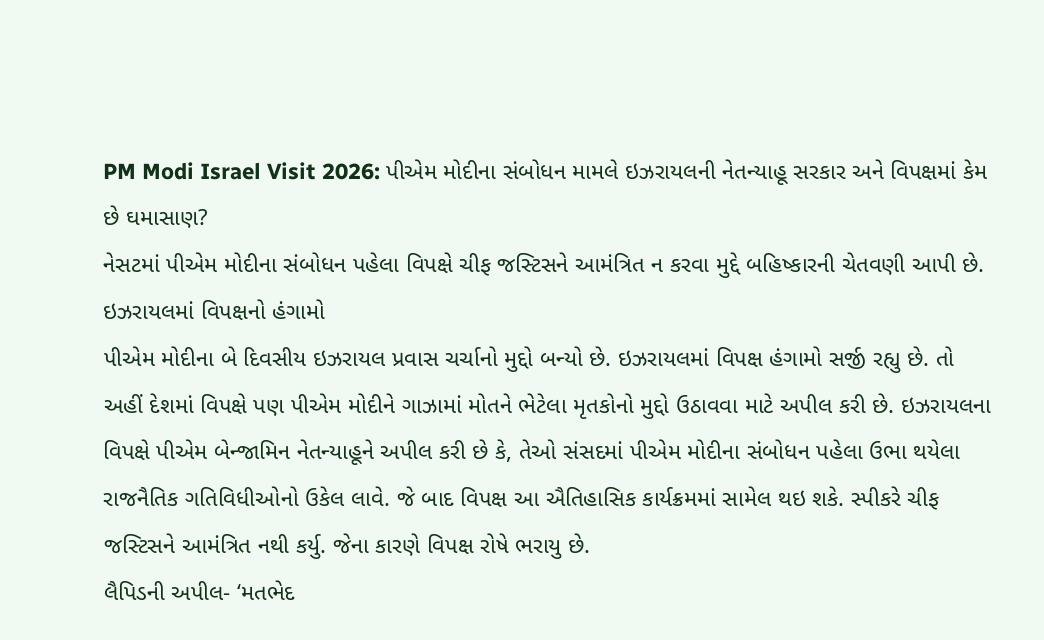PM Modi Israel Visit 2026: પીએમ મોદીના સંબોધન મામલે ઇઝરાયલની નેતન્યાહૂ સરકાર અને વિપક્ષમાં કેમ છે ઘમાસાણ?
નેસટમાં પીએમ મોદીના સંબોધન પહેલા વિપક્ષે ચીફ જસ્ટિસને આમંત્રિત ન કરવા મુદ્દે બહિષ્કારની ચેતવણી આપી છે.
ઇઝરાયલમાં વિપક્ષનો હંગામો
પીએમ મોદીના બે દિવસીય ઇઝરાયલ પ્રવાસ ચર્ચાનો મુદ્દો બન્યો છે. ઇઝરાયલમાં વિપક્ષ હંગામો સર્જી રહ્યુ છે. તો અહીં દેશમાં વિપક્ષે પણ પીએમ મોદીને ગાઝામાં મોતને ભેટેલા મૃતકોનો મુદ્દો ઉઠાવવા માટે અપીલ કરી છે. ઇઝરાયલના વિપક્ષે પીએમ બેન્જામિન નેતન્યાહૂને અપીલ કરી છે કે, તેઓ સંસદમાં પીએમ મોદીના સંબોધન પહેલા ઉભા થયેલા રાજનૈતિક ગતિવિધીઓનો ઉકેલ લાવે. જે બાદ વિપક્ષ આ ઐતિહાસિક કાર્યક્રમમાં સામેલ થઇ શકે. સ્પીકરે ચીફ જસ્ટિસને આમંત્રિત નથી કર્યુ. જેના કારણે વિપક્ષ રોષે ભરાયુ છે.
લૈપિડની અપીલ- ‘મતભેદ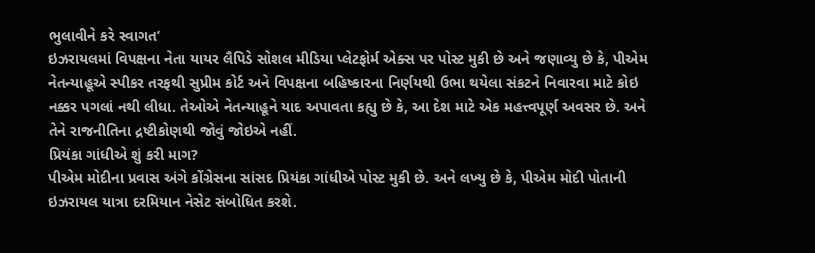ભુલાવીને કરે સ્વાગત’
ઇઝરાયલમાં વિપક્ષના નેતા યાયર લૈપિડે સોશલ મીડિયા પ્લેટફોર્મ એક્સ પર પોસ્ટ મુકી છે અને જણાવ્યુ છે કે, પીએમ નેતન્યાહૂએ સ્પીકર તરફથી સુપ્રીમ કોર્ટ અને વિપક્ષના બહિષ્કારના નિર્ણયથી ઉભા થયેલા સંકટને નિવારવા માટે કોઇ નક્કર પગલાં નથી લીધા. તેઓએ નેતન્યાહૂને યાદ અપાવતા કહ્યુ છે કે, આ દેશ માટે એક મહત્ત્વપૂર્ણ અવસર છે. અને તેને રાજનીતિના દ્રષ્ટીકોણથી જોવું જોઇએ નહીં.
પ્રિયંકા ગાંધીએ શું કરી માગ?
પીએમ મોદીના પ્રવાસ અંગે કોંગ્રેસના સાંસદ પ્રિયંકા ગાંધીએ પોસ્ટ મુકી છે. અને લખ્યુ છે કે, પીએમ મોદી પોતાની ઇઝરાયલ યાત્રા દરમિયાન નેસેટ સંબોધિત કરશે.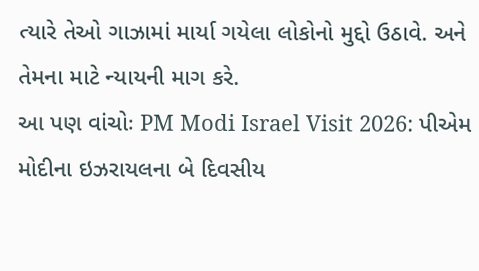ત્યારે તેઓ ગાઝામાં માર્યા ગયેલા લોકોનો મુદ્દો ઉઠાવે. અને તેમના માટે ન્યાયની માગ કરે.
આ પણ વાંચોઃ PM Modi Israel Visit 2026: પીએમ મોદીના ઇઝરાયલના બે દિવસીય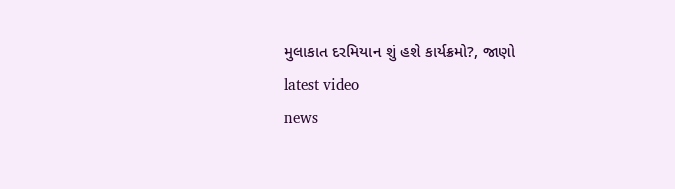મુલાકાત દરમિયાન શું હશે કાર્યક્રમો?, જાણો
latest video
news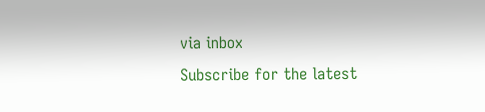via inbox
Subscribe for the latest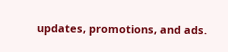updates, promotions, and ads.